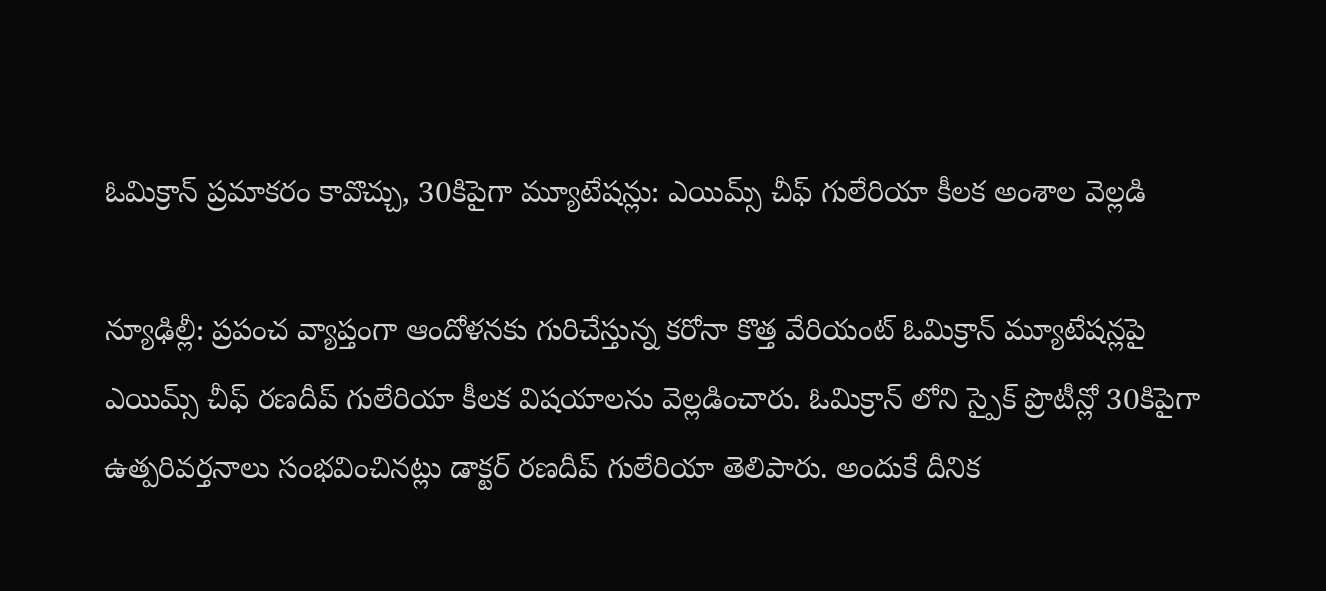ఓమిక్రాన్ ప్రమాకరం కావొచ్చు, 30కిపైగా మ్యూటేషన్లు: ఎయిమ్స్ చీఫ్ గులేరియా కీలక అంశాల వెల్లడి

న్యూఢిల్లీ: ప్రపంచ వ్యాప్తంగా ఆందోళనకు గురిచేస్తున్న కరోనా కొత్త వేరియంట్ ఓమిక్రాన్ మ్యూటేషన్లపై ఎయిమ్స్ చీఫ్ రణదీప్ గులేరియా కీలక విషయాలను వెల్లడించారు. ఓమిక్రాన్ లోని స్పైక్ ప్రొటీన్లో 30కిపైగా ఉత్పరివర్తనాలు సంభవించినట్లు డాక్టర్ రణదీప్ గులేరియా తెలిపారు. అందుకే దీనిక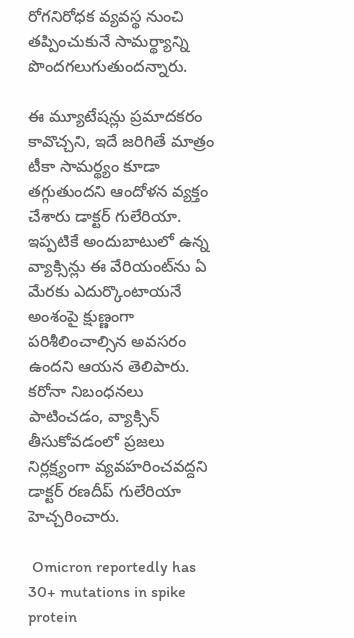రోగనిరోధక వ్యవస్థ నుంచి తప్పించుకునే సామర్థ్యాన్ని పొందగలుగుతుందన్నారు.

ఈ మ్యూటేషన్లు ప్రమాదకరం కావొచ్చని, ఇదే జరిగితే మాత్రం టీకా సామర్థ్యం కూడా తగ్గుతుందని ఆందోళన వ్యక్తం చేశారు డాక్టర్ గులేరియా. ఇప్పటికే అందుబాటులో ఉన్న వ్యాక్సిన్లు ఈ వేరియంట్‌ను ఏ మేరకు ఎదుర్కొంటాయనే అంశంపై క్షుణ్ణంగా పరిశీలించాల్సిన అవసరం ఉందని ఆయన తెలిపారు. కరోనా నిబంధనలు పాటించడం, వ్యాక్సిన్ తీసుకోవడంలో ప్రజలు నిర్లక్ష్యంగా వ్యవహరించవద్దని డాక్టర్ రణదీప్ గులేరియా హెచ్చరించారు.

 Omicron reportedly has 30+ mutations in spike protein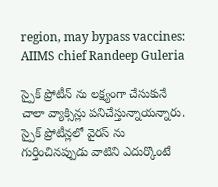region, may bypass vaccines: AIIMS chief Randeep Guleria

స్పైక్ ప్రోటీన్ ను లక్ష్యంగా చేసుకునే చాలా వ్యాక్సిన్లు పనిచేస్తున్నాయన్నారు. స్పైక్ ప్రోటీన్లలో వైరస్ ను గుర్తించినప్పుడు వాటిని ఎదుర్కొంటే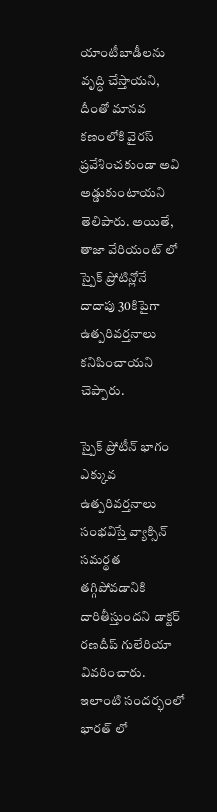యాంటీబాడీలను వృద్ధి చేస్తాయని, దీంతో మానవ కణంలోకి వైరస్ ప్రవేశించకుండా అవి అడ్డుకుంటాయని తెలిపారు. అయితే, తాజా వేరియంట్ లో స్పైక్ ప్రోటిన్లోనే దాదాపు 30కిపైగా ఉత్పరివర్తనాలు కనిపించాయని చెప్పారు.

స్పైక్ ప్రోటీన్ భాగం ఎక్కువ ఉత్పరివర్తనాలు సంభవిస్తే వ్యాక్సిన్ సమర్థత తగ్గిపోవడానికి దారితీస్తుందని డాక్టర్ రణదీప్ గులేరియా వివరించారు. ఇలాంటి సందర్భంలో భారత్ లో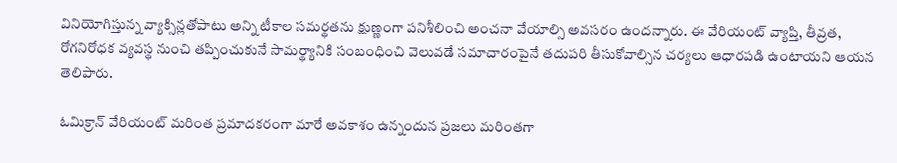వినియోగిస్తున్న వ్యాక్సిన్లతోపాటు అన్ని టీకాల సమర్థతను క్షుణ్ణంగా పనిశీలించి అంచనా వేయాల్సి అవసరం ఉందన్నారు. ఈ వేరియంట్ వ్యాప్తి, తీవ్రత, రోగనిరోధక వ్యవస్థ నుంచి తప్పించుకునే సామర్థ్యానికి సంబంధించి వెలువడే సమాచారంపైనే తదుపరి తీసుకోవాల్సిన చర్యలు ఆధారపడి ఉంటాయని ఆయన తెలిపారు.

ఓమిక్రాన్ వేరియంట్ మరింత ప్రమాదకరంగా మారే అవకాశం ఉన్నందున ప్రజలు మరింతగా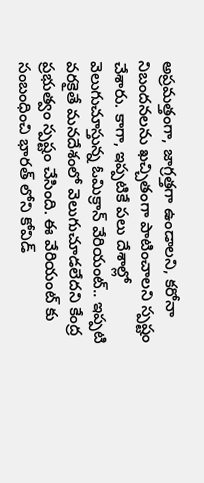అప్రమత్తంగా, జాగ్రత్తగా ఉండాలని, కరోనా నిబందనలను ఖచ్చితంగా పాటించాలని స్పష్టం చేశారు. కాగా, ఇప్పటికే పలు దేశాల్లో వెలుగుచూస్తున్న ఓమిక్రాన్ వేరియంట్.. ఇప్పటి వరకైతే మనదేశంలో వెలుగుచూడలేదని కేంద్ర ప్రభుత్వం స్పష్టం చేసింది. ఈ వేరియంట్ కు సంబంధించి భారత్ లోని కోవిడ్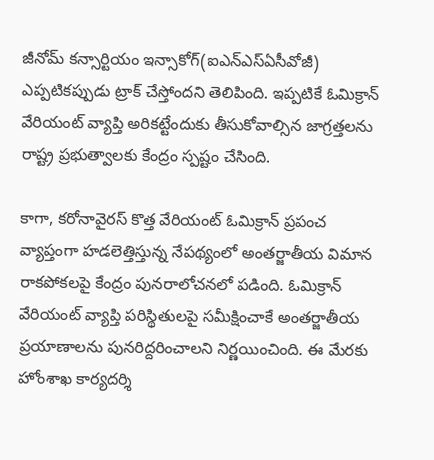జీనోమ్ కన్సార్టియం ఇన్సాకోగ్(ఐఎన్ఎస్ఏసీవోజీ) ఎప్పటికప్పుడు ట్రాక్ చేస్తోందని తెలిపింది. ఇప్పటికే ఓమిక్రాన్ వేరియంట్ వ్యాప్తి అరికట్టేందుకు తీసుకోవాల్సిన జాగ్రత్తలను రాష్ట్ర ప్రభుత్వాలకు కేంద్రం స్పష్టం చేసింది.

కాగా, కరోనావైరస్ కొత్త వేరియంట్ ఓమిక్రాన్ ప్రపంచ వ్యాప్తంగా హడలెత్తిస్తున్న నేపథ్యంలో అంతర్జాతీయ విమాన రాకపోకలపై కేంద్రం పునరాలోచనలో పడింది. ఓమిక్రాన్ వేరియంట్‌ వ్యాప్తి పరిస్థితులపై సమీక్షించాకే అంతర్జాతీయ ప్రయాణాలను పునరిద్దరించాలని నిర్ణయించింది. ఈ మేరకు హోంశాఖ కార్యదర్శి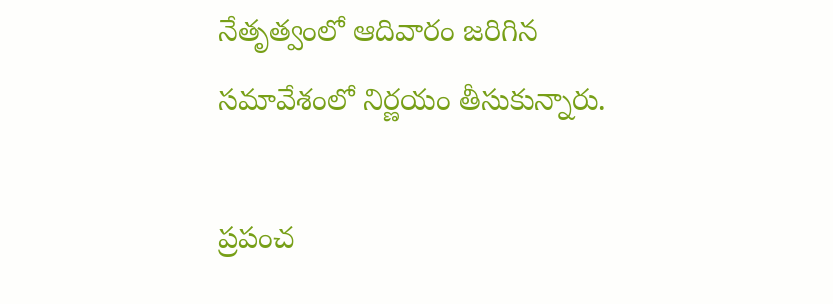నేతృత్వంలో ఆదివారం జరిగిన సమావేశంలో నిర్ణయం తీసుకున్నారు.

ప్రపంచ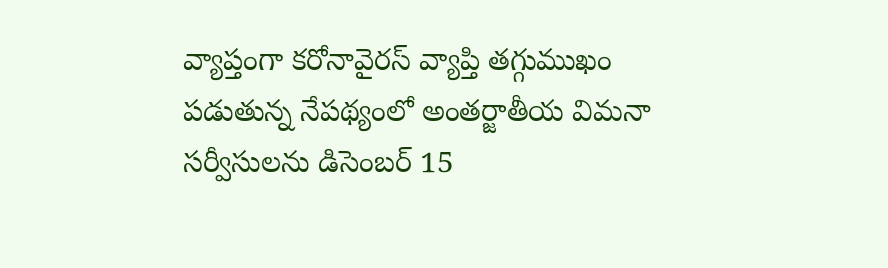వ్యాప్తంగా కరోనావైరస్ వ్యాప్తి తగ్గుముఖం పడుతున్న నేపథ్యంలో అంతర్జాతీయ విమనా సర్వీసులను డిసెంబర్ 15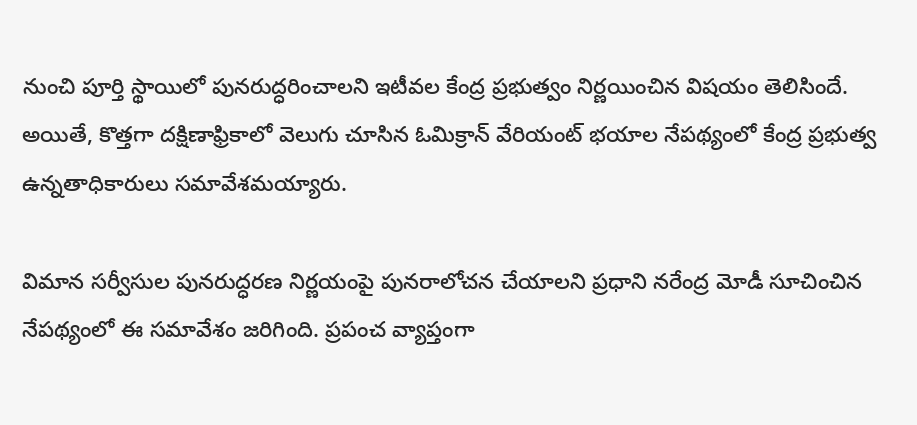నుంచి పూర్తి స్థాయిలో పునరుద్ధరించాలని ఇటీవల కేంద్ర ప్రభుత్వం నిర్ణయించిన విషయం తెలిసిందే. అయితే, కొత్తగా దక్షిణాఫ్రికాలో వెలుగు చూసిన ఓమిక్రాన్ వేరియంట్ భయాల నేపథ్యంలో కేంద్ర ప్రభుత్వ ఉన్నతాధికారులు సమావేశమయ్యారు.

విమాన సర్వీసుల పునరుద్ధరణ నిర్ణయంపై పునరాలోచన చేయాలని ప్రధాని నరేంద్ర మోడీ సూచించిన నేపథ్యంలో ఈ సమావేశం జరిగింది. ప్రపంచ వ్యాప్తంగా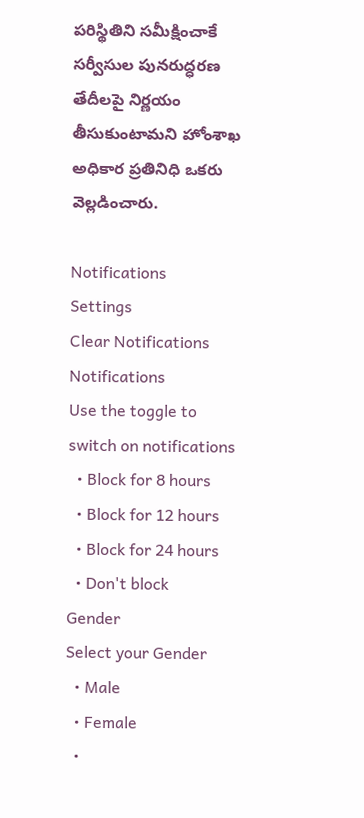పరిస్థితిని సమీక్షించాకే సర్వీసుల పునరుద్ధరణ తేదీలపై నిర్ణయం తీసుకుంటామని హోంశాఖ అధికార ప్రతినిధి ఒకరు వెల్లడించారు.

Notifications
Settings
Clear Notifications
Notifications
Use the toggle to switch on notifications
  • Block for 8 hours
  • Block for 12 hours
  • Block for 24 hours
  • Don't block
Gender
Select your Gender
  • Male
  • Female
  •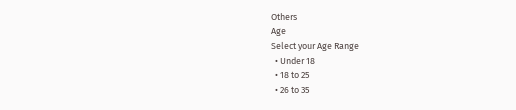Others
Age
Select your Age Range
  • Under 18
  • 18 to 25
  • 26 to 35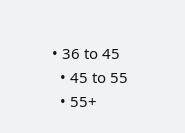• 36 to 45
  • 45 to 55
  • 55+